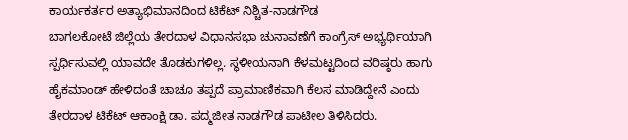ಕಾರ್ಯಕರ್ತರ ಅತ್ಯಾಭಿಮಾನದಿಂದ ಟಿಕೆಟ್ ನಿಶ್ಚಿತ-ನಾಡಗೌಡ
ಬಾಗಲಕೋಟೆ ಜಿಲ್ಲೆಯ ತೇರದಾಳ ವಿಧಾನಸಭಾ ಚುನಾವಣೆಗೆ ಕಾಂಗ್ರೆಸ್ ಅಭ್ಯರ್ಥಿಯಾಗಿ ಸ್ಪರ್ಧಿಸುವಲ್ಲಿ ಯಾವದೇ ತೊಡಕುಗಳಿಲ್ಲ. ಸ್ಥಳೀಯನಾಗಿ ಕೆಳಮಟ್ಟದಿಂದ ವರಿಷ್ಠರು ಹಾಗು ಹೈಕಮಾಂಡ್ ಹೇಳಿದಂತೆ ಚಾಚೂ ತಪ್ಪದೆ ಪ್ರಾಮಾಣಿಕವಾಗಿ ಕೆಲಸ ಮಾಡಿದ್ದೇನೆ ಎಂದು ತೇರದಾಳ ಟಿಕೆಟ್ ಆಕಾಂಕ್ಷಿ ಡಾ. ಪದ್ಮಜೀತ ನಾಡಗೌಡ ಪಾಟೀಲ ತಿಳಿಸಿದರು.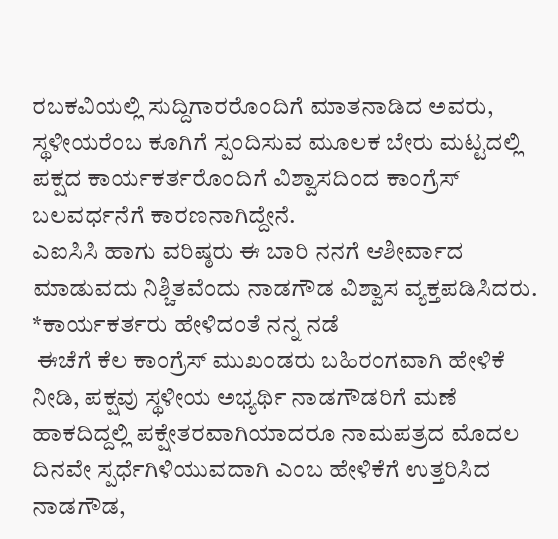ರಬಕವಿಯಲ್ಲಿ ಸುದ್ದಿಗಾರರೊಂದಿಗೆ ಮಾತನಾಡಿದ ಅವರು, ಸ್ಥಳೀಯರೆಂಬ ಕೂಗಿಗೆ ಸ್ಪಂದಿಸುವ ಮೂಲಕ ಬೇರು ಮಟ್ಟದಲ್ಲಿ ಪಕ್ಷದ ಕಾರ್ಯಕರ್ತರೊಂದಿಗೆ ವಿಶ್ವಾಸದಿಂದ ಕಾಂಗ್ರೆಸ್ ಬಲವರ್ಧನೆಗೆ ಕಾರಣನಾಗಿದ್ದೇನೆ.
ಎಐಸಿಸಿ ಹಾಗು ವರಿಷ್ಠರು ಈ ಬಾರಿ ನನಗೆ ಆಶೀರ್ವಾದ ಮಾಡುವದು ನಿಶ್ಚಿತವೆಂದು ನಾಡಗೌಡ ವಿಶ್ವಾಸ ವ್ಯಕ್ತಪಡಿಸಿದರು.
*ಕಾರ್ಯಕರ್ತರು ಹೇಳಿದಂತೆ ನನ್ನ ನಡೆ
 ಈಚೆಗೆ ಕೆಲ ಕಾಂಗ್ರೆಸ್ ಮುಖಂಡರು ಬಹಿರಂಗವಾಗಿ ಹೇಳಿಕೆ ನೀಡಿ, ಪಕ್ಷವು ಸ್ಥಳೀಯ ಅಭ್ಯರ್ಥಿ ನಾಡಗೌಡರಿಗೆ ಮಣೆ ಹಾಕದಿದ್ದಲ್ಲಿ ಪಕ್ಷೇತರವಾಗಿಯಾದರೂ ನಾಮಪತ್ರದ ಮೊದಲ ದಿನವೇ ಸ್ಪರ್ಧೆಗಿಳಿಯುವದಾಗಿ ಎಂಬ ಹೇಳಿಕೆಗೆ ಉತ್ತರಿಸಿದ ನಾಡಗೌಡ,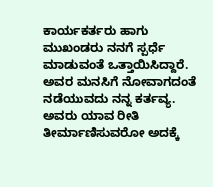ಕಾರ್ಯಕರ್ತರು ಹಾಗು ಮುಖಂಡರು ನನಗೆ ಸ್ಪರ್ಧೆ ಮಾಡುವಂತೆ ಒತ್ತಾಯಿಸಿದ್ದಾರೆ.
ಅವರ ಮನಸಿಗೆ ನೋವಾಗದಂತೆ ನಡೆಯುವದು ನನ್ನ ಕರ್ತವ್ಯ.
ಅವರು ಯಾವ ರೀತಿ ತೀರ್ಮಾಣಿಸುವರೋ ಅದಕ್ಕೆ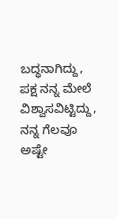ಬದ್ಧನಾಗಿದ್ದು, ಪಕ್ಷ ನನ್ನ ಮೇಲೆ ವಿಶ್ವಾಸವಿಟ್ಟಿದ್ದು, ನನ್ನ ಗೆಲವೂ ಅಷ್ಟೇ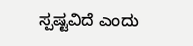ಸ್ಪಷ್ಟವಿದೆ ಎಂದು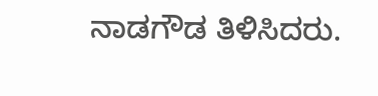ನಾಡಗೌಡ ತಿಳಿಸಿದರು.